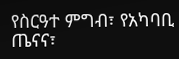የስርዓተ ምግብ፣ የአካባቢ ጤናና፣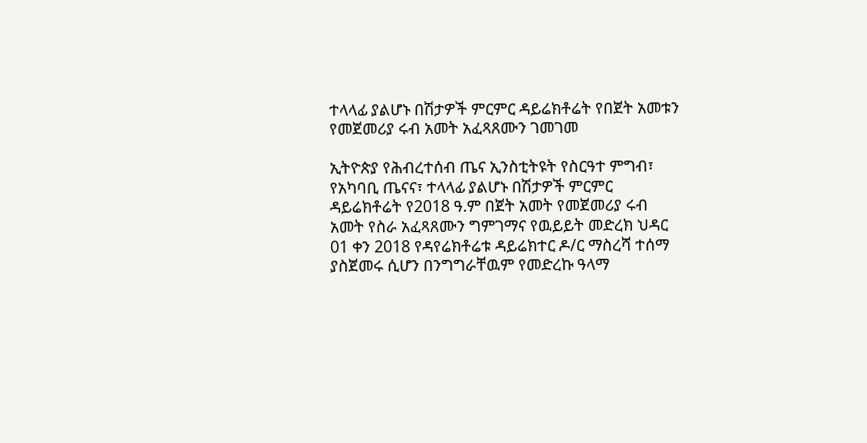ተላላፊ ያልሆኑ በሽታዎች ምርምር ዳይሬክቶሬት የበጀት አመቱን የመጀመሪያ ሩብ አመት አፈጻጸሙን ገመገመ

ኢትዮጵያ የሕብረተሰብ ጤና ኢንስቲትዩት የስርዓተ ምግብ፣ የአካባቢ ጤናና፣ ተላላፊ ያልሆኑ በሽታዎች ምርምር ዳይሬክቶሬት የ2018 ዓ.ም በጀት አመት የመጀመሪያ ሩብ አመት የስራ አፈጻጸሙን ግምገማና የዉይይት መድረክ ህዳር 01 ቀን 2018 የዳየሬክቶሬቱ ዳይሬክተር ዶ/ር ማስረሻ ተሰማ ያስጀመሩ ሲሆን በንግግራቸዉም የመድረኩ ዓላማ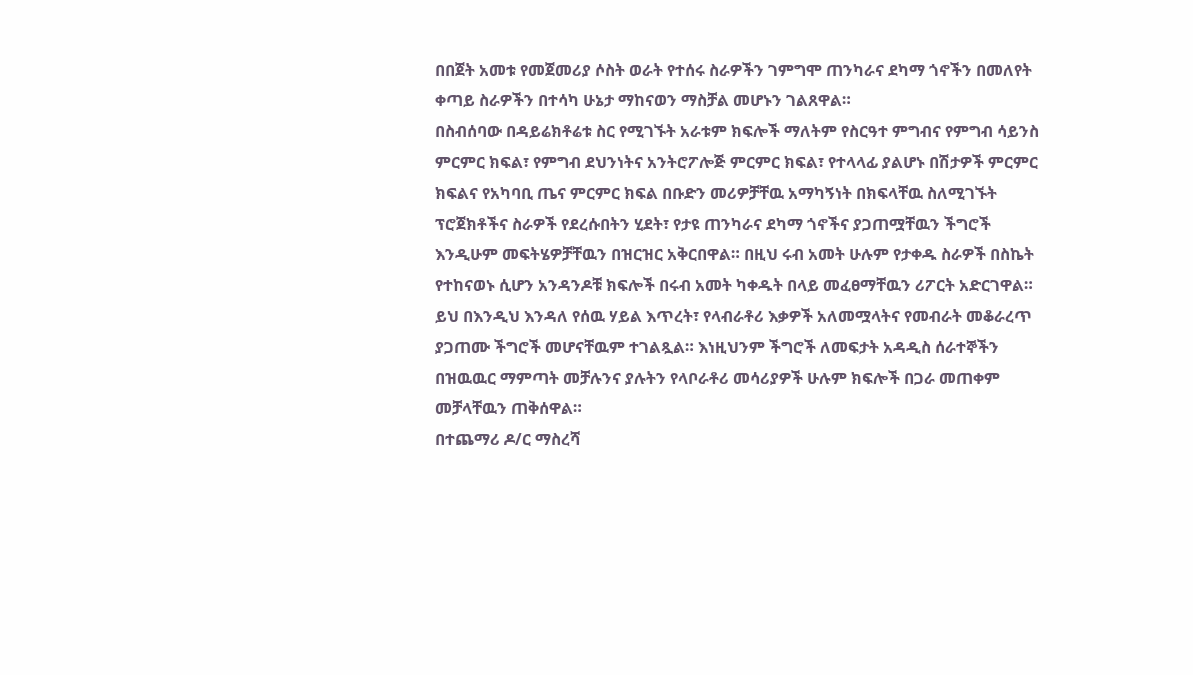በበጀት አመቱ የመጀመሪያ ሶስት ወራት የተሰሩ ስራዎችን ገምግሞ ጠንካራና ደካማ ጎኖችን በመለየት ቀጣይ ስራዎችን በተሳካ ሁኔታ ማከናወን ማስቻል መሆኑን ገልጸዋል።
በስብሰባው በዳይሬክቶሬቱ ስር የሚገኙት አራቱም ክፍሎች ማለትም የስርዓተ ምግብና የምግብ ሳይንስ ምርምር ክፍል፣ የምግብ ደህንነትና አንትሮፖሎጅ ምርምር ክፍል፣ የተላላፊ ያልሆኑ በሽታዎች ምርምር ክፍልና የአካባቢ ጤና ምርምር ክፍል በቡድን መሪዎቻቸዉ አማካኝነት በክፍላቸዉ ስለሚገኙት ፕሮጀክቶችና ስራዎች የደረሱበትን ሂደት፣ የታዩ ጠንካራና ደካማ ጎኖችና ያጋጠሟቸዉን ችግሮች እንዲሁም መፍትሄዎቻቸዉን በዝርዝር አቅርበዋል። በዚህ ሩብ አመት ሁሉም የታቀዱ ስራዎች በስኬት የተከናወኑ ሲሆን አንዳንዶቹ ክፍሎች በሩብ አመት ካቀዱት በላይ መፈፀማቸዉን ሪፖርት አድርገዋል። ይህ በእንዲህ እንዳለ የሰዉ ሃይል እጥረት፣ የላብራቶሪ እቃዎች አለመሟላትና የመብራት መቆራረጥ ያጋጠሙ ችግሮች መሆናቸዉም ተገልጿል። እነዚህንም ችግሮች ለመፍታት አዳዲስ ሰራተኞችን በዝዉዉር ማምጣት መቻሉንና ያሉትን የላቦራቶሪ መሳሪያዎች ሁሉም ክፍሎች በጋራ መጠቀም መቻላቸዉን ጠቅሰዋል።
በተጨማሪ ዶ/ር ማስረሻ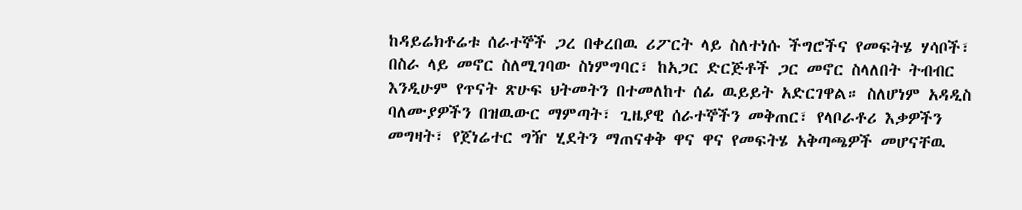ከዳይሬክቶሬቱ ሰራተኞች ጋረ በቀረበዉ ሪፖርት ላይ ስለተነሱ ችግሮችና የመፍትሄ ሃሳቦች፣ በስራ ላይ መኖር ስለሚገባው ስነምግባር፣ ከአጋር ድርጅቶች ጋር መኖር ስላለበት ትብብር እንዲሁም የጥናት ጽሁፍ ህትመትን በተመለከተ ሰፊ ዉይይት አድርገዋል። ስለሆነም አዳዲስ ባለሙያዎችን በዝዉውር ማምጣት፣ ጊዜያዊ ሰራተኞችን መቅጠር፣ የላቦራቶሪ እቃዎችን መግዛት፣ የጀነሬተር ግዥ ሂደትን ማጠናቀቅ ዋና ዋና የመፍትሄ አቅጣጫዎች መሆናቸዉ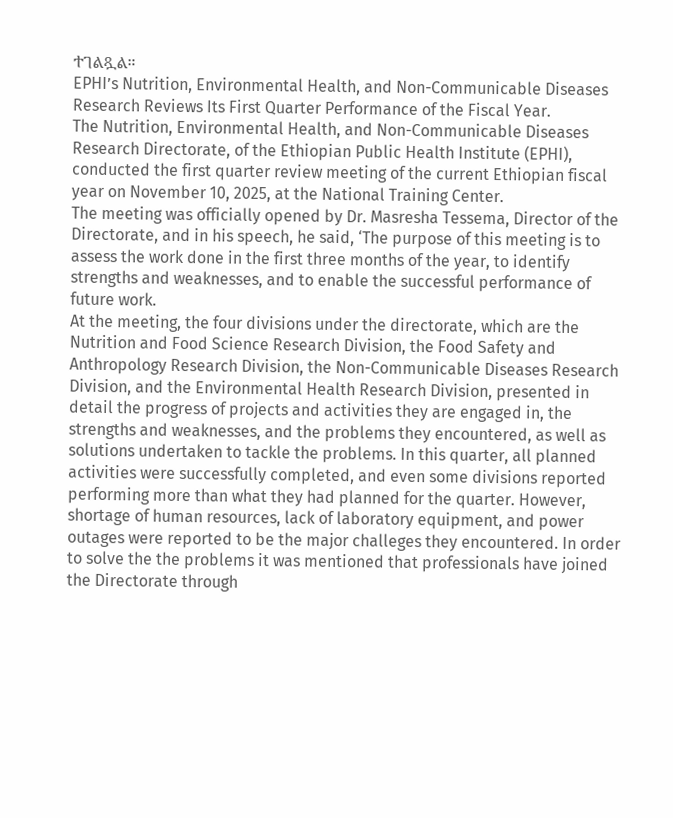ተገልጿል።
EPHI’s Nutrition, Environmental Health, and Non-Communicable Diseases Research Reviews Its First Quarter Performance of the Fiscal Year.
The Nutrition, Environmental Health, and Non-Communicable Diseases Research Directorate, of the Ethiopian Public Health Institute (EPHI), conducted the first quarter review meeting of the current Ethiopian fiscal year on November 10, 2025, at the National Training Center.
The meeting was officially opened by Dr. Masresha Tessema, Director of the Directorate, and in his speech, he said, ‘The purpose of this meeting is to assess the work done in the first three months of the year, to identify strengths and weaknesses, and to enable the successful performance of future work.
At the meeting, the four divisions under the directorate, which are the Nutrition and Food Science Research Division, the Food Safety and Anthropology Research Division, the Non-Communicable Diseases Research Division, and the Environmental Health Research Division, presented in detail the progress of projects and activities they are engaged in, the strengths and weaknesses, and the problems they encountered, as well as solutions undertaken to tackle the problems. In this quarter, all planned activities were successfully completed, and even some divisions reported performing more than what they had planned for the quarter. However, shortage of human resources, lack of laboratory equipment, and power outages were reported to be the major challeges they encountered. In order to solve the the problems it was mentioned that professionals have joined the Directorate through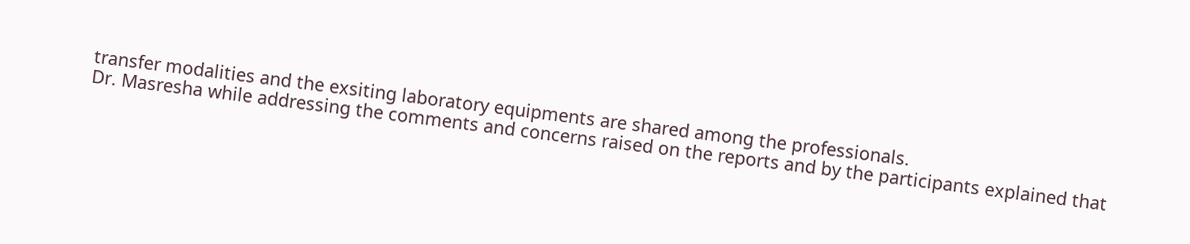transfer modalities and the exsiting laboratory equipments are shared among the professionals.
Dr. Masresha while addressing the comments and concerns raised on the reports and by the participants explained that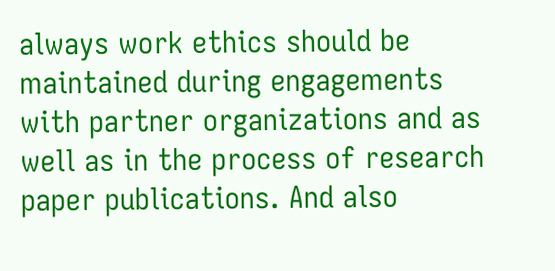always work ethics should be maintained during engagements with partner organizations and as well as in the process of research paper publications. And also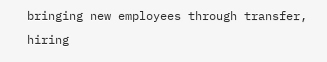bringing new employees through transfer, hiring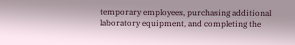temporary employees, purchasing additional laboratory equipment, and completing the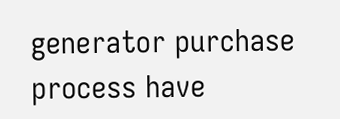generator purchase process have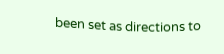been set as directions to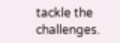tackle the challenges.